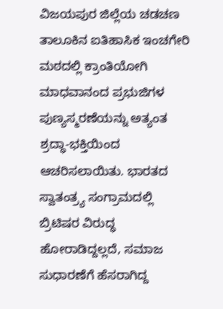ವಿಜಯಪುರ ಜಿಲ್ಲೆಯ ಚಡಚಣ ತಾಲೂಕಿನ ಐತಿಹಾಸಿಕ ಇಂಚಗೇರಿ ಮಠದಲ್ಲಿ ಕ್ರಾಂತಿಯೋಗಿ ಮಾಧವಾನಂದ ಪ್ರಭುಜಿಗಳ ಪುಣ್ಯಸ್ಮರಣೆಯನ್ನು ಅತ್ಯಂತ ಶ್ರದ್ಧಾ-ಭಕ್ತಿಯಿಂದ ಆಚರಿಸಲಾಯಿತು. ಭಾರತದ ಸ್ವಾತಂತ್ರ್ಯ ಸಂಗ್ರಾಮದಲ್ಲಿ ಬ್ರಿಟಿಷರ ವಿರುದ್ಧ ಹೋರಾಡಿದ್ದಲ್ಲದೆ, ಸಮಾಜ ಸುಧಾರಣೆಗೆ ಹೆಸರಾಗಿದ್ದ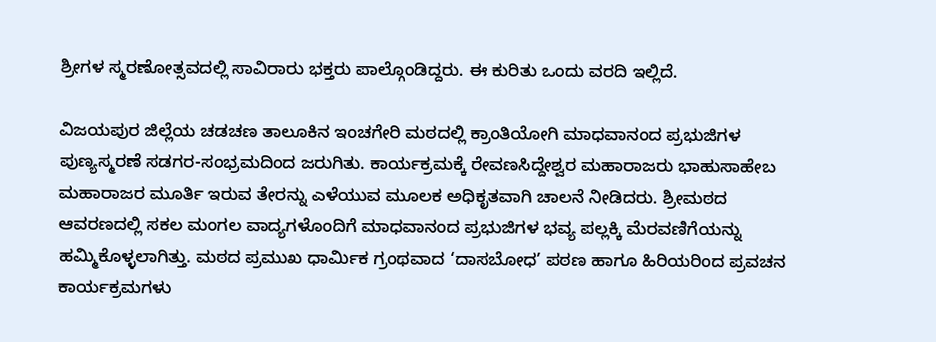ಶ್ರೀಗಳ ಸ್ಮರಣೋತ್ಸವದಲ್ಲಿ ಸಾವಿರಾರು ಭಕ್ತರು ಪಾಲ್ಗೊಂಡಿದ್ದರು. ಈ ಕುರಿತು ಒಂದು ವರದಿ ಇಲ್ಲಿದೆ.

ವಿಜಯಪುರ ಜಿಲ್ಲೆಯ ಚಡಚಣ ತಾಲೂಕಿನ ಇಂಚಗೇರಿ ಮಠದಲ್ಲಿ ಕ್ರಾಂತಿಯೋಗಿ ಮಾಧವಾನಂದ ಪ್ರಭುಜಿಗಳ ಪುಣ್ಯಸ್ಮರಣೆ ಸಡಗರ-ಸಂಭ್ರಮದಿಂದ ಜರುಗಿತು. ಕಾರ್ಯಕ್ರಮಕ್ಕೆ ರೇವಣಸಿದ್ದೇಶ್ವರ ಮಹಾರಾಜರು ಭಾಹುಸಾಹೇಬ ಮಹಾರಾಜರ ಮೂರ್ತಿ ಇರುವ ತೇರನ್ನು ಎಳೆಯುವ ಮೂಲಕ ಅಧಿಕೃತವಾಗಿ ಚಾಲನೆ ನೀಡಿದರು. ಶ್ರೀಮಠದ ಆವರಣದಲ್ಲಿ ಸಕಲ ಮಂಗಲ ವಾದ್ಯಗಳೊಂದಿಗೆ ಮಾಧವಾನಂದ ಪ್ರಭುಜಿಗಳ ಭವ್ಯ ಪಲ್ಲಕ್ಕಿ ಮೆರವಣಿಗೆಯನ್ನು ಹಮ್ಮಿಕೊಳ್ಳಲಾಗಿತ್ತು. ಮಠದ ಪ್ರಮುಖ ಧಾರ್ಮಿಕ ಗ್ರಂಥವಾದ ‘ದಾಸಬೋಧ’ ಪಠಣ ಹಾಗೂ ಹಿರಿಯರಿಂದ ಪ್ರವಚನ ಕಾರ್ಯಕ್ರಮಗಳು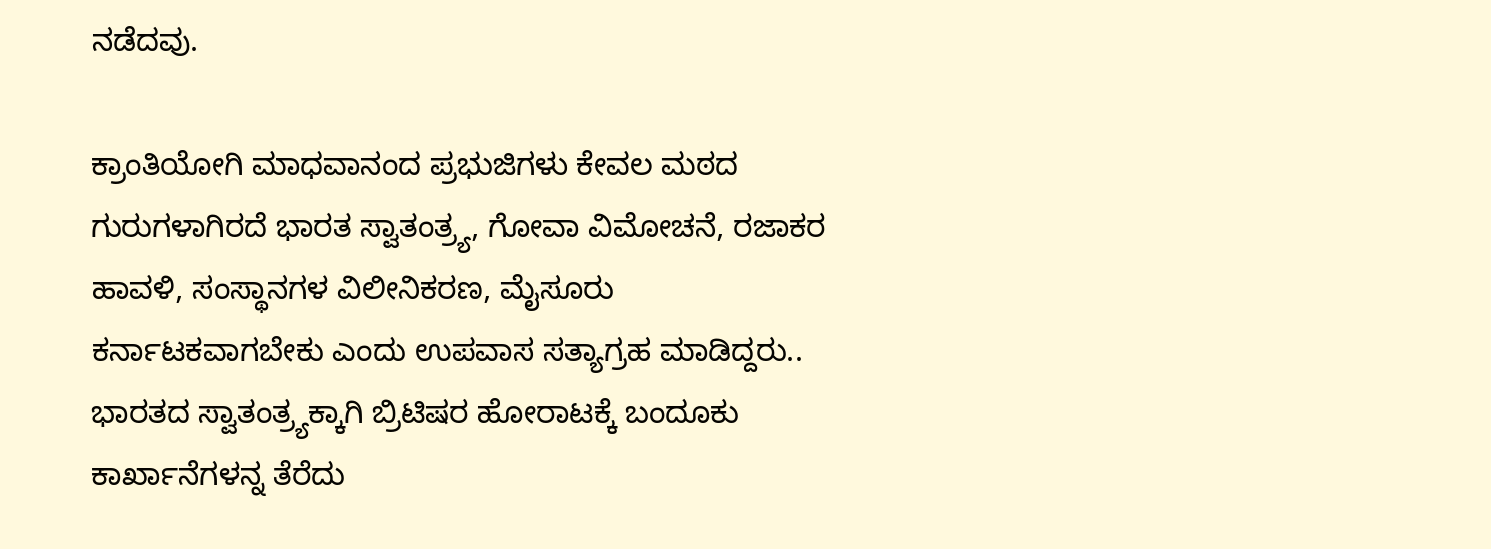ನಡೆದವು.

ಕ್ರಾಂತಿಯೋಗಿ ಮಾಧವಾನಂದ ಪ್ರಭುಜಿಗಳು ಕೇವಲ ಮಠದ ಗುರುಗಳಾಗಿರದೆ ಭಾರತ ಸ್ವಾತಂತ್ರ್ಯ, ಗೋವಾ ವಿಮೋಚನೆ, ರಜಾಕರ ಹಾವಳಿ, ಸಂಸ್ಥಾನಗಳ ವಿಲೀನಿಕರಣ, ಮೈಸೂರು ಕರ್ನಾಟಕವಾಗಬೇಕು ಎಂದು ಉಪವಾಸ ಸತ್ಯಾಗ್ರಹ ಮಾಡಿದ್ದರು.. ಭಾರತದ ಸ್ವಾತಂತ್ರ್ಯಕ್ಕಾಗಿ ಬ್ರಿಟಿಷರ ಹೋರಾಟಕ್ಕೆ ಬಂದೂಕು ಕಾರ್ಖಾನೆಗಳನ್ನ ತೆರೆದು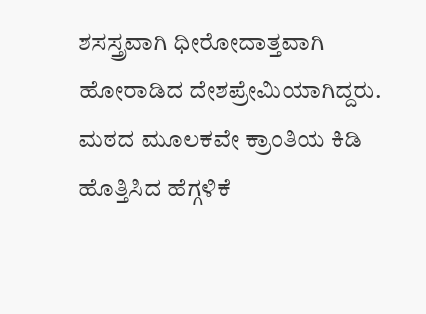ಶಸಸ್ತ್ರವಾಗಿ ಧೀರೋದಾತ್ತವಾಗಿ ಹೋರಾಡಿದ ದೇಶಪ್ರೇಮಿಯಾಗಿದ್ದರು. ಮಠದ ಮೂಲಕವೇ ಕ್ರಾಂತಿಯ ಕಿಡಿ ಹೊತ್ತಿಸಿದ ಹೆಗ್ಗಳಿಕೆ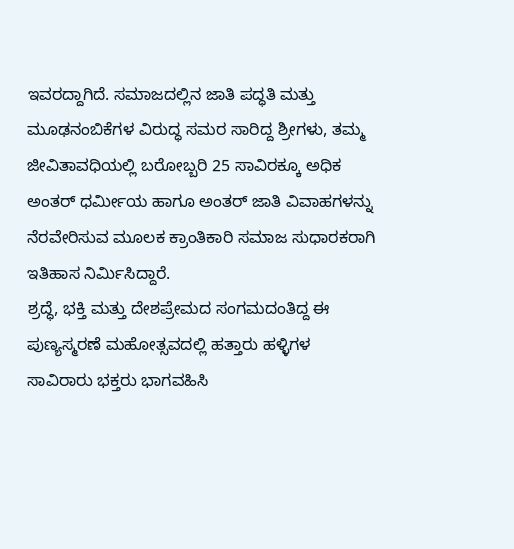ಇವರದ್ದಾಗಿದೆ. ಸಮಾಜದಲ್ಲಿನ ಜಾತಿ ಪದ್ಧತಿ ಮತ್ತು ಮೂಢನಂಬಿಕೆಗಳ ವಿರುದ್ಧ ಸಮರ ಸಾರಿದ್ದ ಶ್ರೀಗಳು, ತಮ್ಮ ಜೀವಿತಾವಧಿಯಲ್ಲಿ ಬರೋಬ್ಬರಿ 25 ಸಾವಿರಕ್ಕೂ ಅಧಿಕ ಅಂತರ್ ಧರ್ಮೀಯ ಹಾಗೂ ಅಂತರ್ ಜಾತಿ ವಿವಾಹಗಳನ್ನು ನೆರವೇರಿಸುವ ಮೂಲಕ ಕ್ರಾಂತಿಕಾರಿ ಸಮಾಜ ಸುಧಾರಕರಾಗಿ ಇತಿಹಾಸ ನಿರ್ಮಿಸಿದ್ದಾರೆ.
ಶ್ರದ್ಧೆ, ಭಕ್ತಿ ಮತ್ತು ದೇಶಪ್ರೇಮದ ಸಂಗಮದಂತಿದ್ದ ಈ ಪುಣ್ಯಸ್ಮರಣೆ ಮಹೋತ್ಸವದಲ್ಲಿ ಹತ್ತಾರು ಹಳ್ಳಿಗಳ ಸಾವಿರಾರು ಭಕ್ತರು ಭಾಗವಹಿಸಿ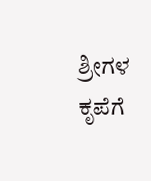ಶ್ರೀಗಳ ಕೃಪೆಗೆ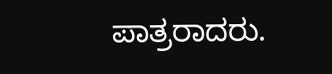ಪಾತ್ರರಾದರು.